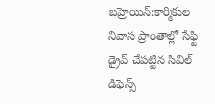బహ్రెయిన్:కార్మికుల నివాస ప్రాంతాల్లో సేఫ్టి డ్రైవ్ చేపట్టిన సివిల్ డిఫెన్స్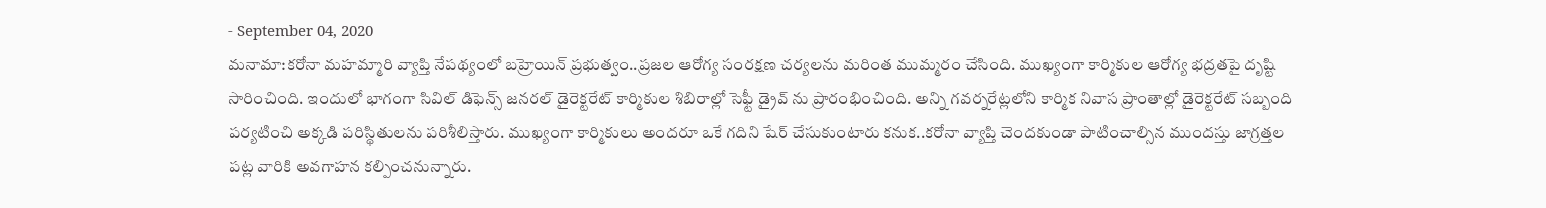- September 04, 2020
మనామా:కరోనా మహమ్మారి వ్యాప్తి నేపథ్యంలో బహ్రెయిన్ ప్రభుత్వం..ప్రజల ఆరోగ్య సంరక్షణ చర్యలను మరింత ముమ్మరం చేసింది. ముఖ్యంగా కార్మికుల ఆరోగ్య భద్రతపై దృష్టి సారించింది. ఇందులో భాగంగా సివిల్ డిఫెన్స్ జనరల్ డైరెక్టరేట్ కార్మికుల శిబిరాల్లో సెఫ్టీ డ్రైవ్ ను ప్రారంభించింది. అన్ని గవర్నరేట్లలోని కార్మిక నివాస ప్రాంతాల్లో డైరెక్టరేట్ సబ్బంది పర్యటించి అక్కడి పరిస్థితులను పరిశీలిస్తారు. ముఖ్యంగా కార్మికులు అందరూ ఒకే గదిని షేర్ చేసుకుంటారు కనుక..కరోనా వ్యాప్తి చెందకుండా పాటించాల్సిన ముందస్తు జాగ్రత్తల పట్ల వారికి అవగాహన కల్పించనున్నారు.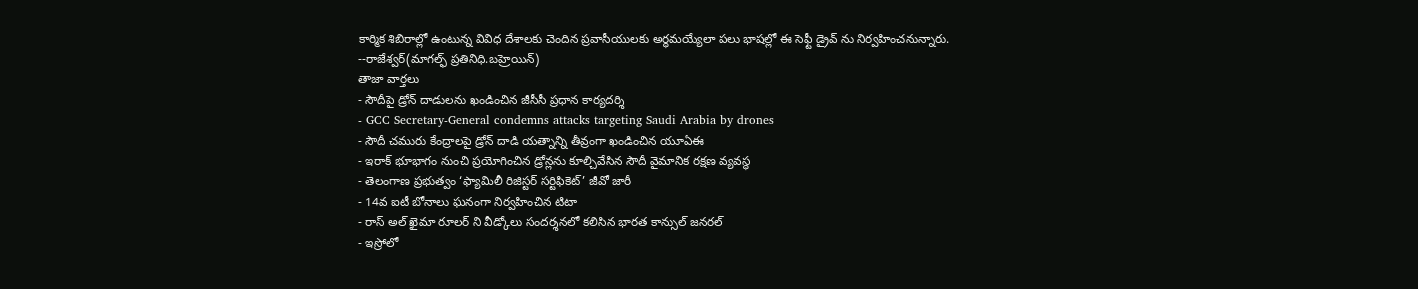కార్మిక శిబిరాల్లో ఉంటున్న వివిధ దేశాలకు చెందిన ప్రవాసీయులకు అర్ధమయ్యేలా పలు భాషల్లో ఈ సెఫ్టీ డ్రైవ్ ను నిర్వహించనున్నారు.
--రాజేశ్వర్(మాగల్ఫ్ ప్రతినిధి.బహ్రెయిన్)
తాజా వార్తలు
- సౌదీపై డ్రోన్ దాడులను ఖండించిన జీసీసీ ప్రధాన కార్యదర్శి
- GCC Secretary-General condemns attacks targeting Saudi Arabia by drones
- సౌదీ చమురు కేంద్రాలపై డ్రోన్ దాడి యత్నాన్ని తీవ్రంగా ఖండించిన యూఏఈ
- ఇరాక్ భూభాగం నుంచి ప్రయోగించిన డ్రోన్లను కూల్చివేసిన సౌదీ వైమానిక రక్షణ వ్యవస్థ
- తెలంగాణ ప్రభుత్వం ‘ఫ్యామిలీ రిజిస్టర్ సర్టిఫికెట్’ జీవో జారీ
- 14వ ఐటీ బోనాలు ఘనంగా నిర్వహించిన టిటా
- రాస్ అల్ ఖైమా రూలర్ ని వీడ్కోలు సందర్శనలో కలిసిన భారత కాన్సుల్ జనరల్
- ఇస్రోలో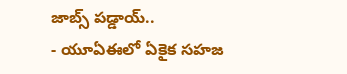జాబ్స్ పడ్డాయ్..
- యూఏఈలో ఏకైక సహజ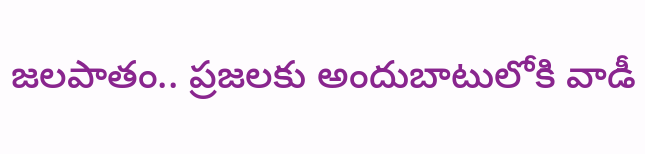జలపాతం.. ప్రజలకు అందుబాటులోకి వాడీ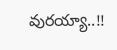వురయ్యా..!!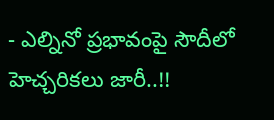- ఎల్నినో ప్రభావంపై సౌదీలో హెచ్చరికలు జారీ..!!